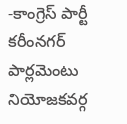-కాంగ్రెస్ పార్టీ కరీంనగర్ పార్లమెంటు నియోజకవర్గ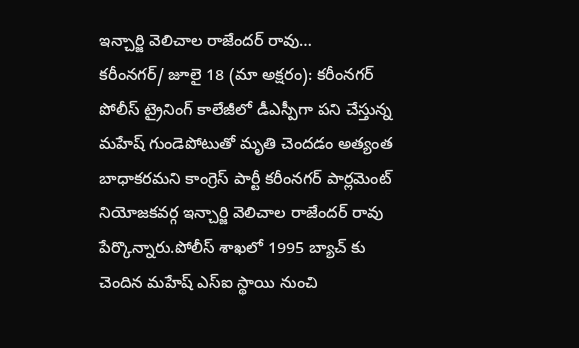ఇన్చార్జి వెలిచాల రాజేందర్ రావు…
కరీంనగర్/ జూలై 18 (మా అక్షరం): కరీంనగర్ పోలీస్ ట్రైనింగ్ కాలేజీలో డీఎస్పీగా పని చేస్తున్న మహేష్ గుండెపోటుతో మృతి చెందడం అత్యంత బాధాకరమని కాంగ్రెస్ పార్టీ కరీంనగర్ పార్లమెంట్ నియోజకవర్గ ఇన్చార్జి వెలిచాల రాజేందర్ రావు పేర్కొన్నారు.పోలీస్ శాఖలో 1995 బ్యాచ్ కు చెందిన మహేష్ ఎస్ఐ స్థాయి నుంచి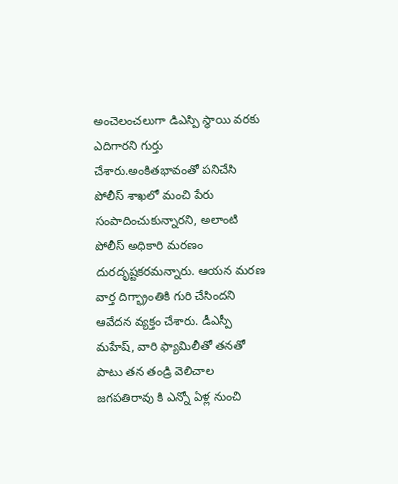అంచెలంచలుగా డిఎస్పి స్థాయి వరకు ఎదిగారని గుర్తు చేశారు.అంకితభావంతో పనిచేసి పోలీస్ శాఖలో మంచి పేరు సంపాదించుకున్నారని, అలాంటి పోలీస్ అధికారి మరణం దురదృష్టకరమన్నారు. ఆయన మరణ వార్త దిగ్భ్రాంతికి గురి చేసిందని ఆవేదన వ్యక్తం చేశారు. డీఎస్పీ మహేష్, వారి ఫ్యామిలీతో తనతో పాటు తన తండ్రి వెలిచాల జగపతిరావు కి ఎన్నో ఏళ్ల నుంచి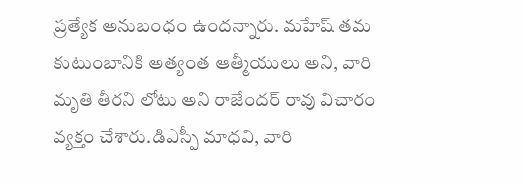ప్రత్యేక అనుబంధం ఉందన్నారు. మహేష్ తమ కుటుంబానికి అత్యంత ఆత్మీయులు అని, వారి మృతి తీరని లోటు అని రాజేందర్ రావు విచారం వ్యక్తం చేశారు.డిఎస్పీ మాధవి, వారి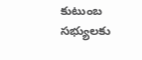కుటుంబ సభ్యులకు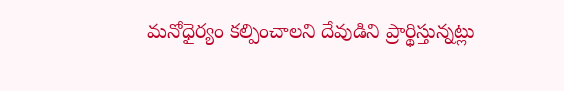మనోధైర్యం కల్పించాలని దేవుడిని ప్రార్థిస్తున్నట్లు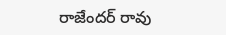రాజేందర్ రావు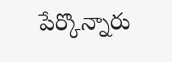పేర్కొన్నారు